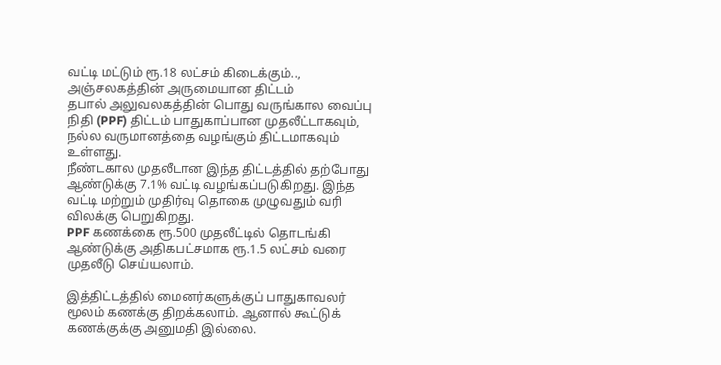வட்டி மட்டும் ரூ.18 லட்சம் கிடைக்கும்.., அஞ்சலகத்தின் அருமையான திட்டம்
தபால் அலுவலகத்தின் பொது வருங்கால வைப்பு நிதி (PPF) திட்டம் பாதுகாப்பான முதலீட்டாகவும், நல்ல வருமானத்தை வழங்கும் திட்டமாகவும் உள்ளது.
நீண்டகால முதலீடான இந்த திட்டத்தில் தற்போது ஆண்டுக்கு 7.1% வட்டி வழங்கப்படுகிறது. இந்த வட்டி மற்றும் முதிர்வு தொகை முழுவதும் வரி விலக்கு பெறுகிறது.
PPF கணக்கை ரூ.500 முதலீட்டில் தொடங்கி ஆண்டுக்கு அதிகபட்சமாக ரூ.1.5 லட்சம் வரை முதலீடு செய்யலாம்.

இத்திட்டத்தில் மைனர்களுக்குப் பாதுகாவலர் மூலம் கணக்கு திறக்கலாம். ஆனால் கூட்டுக் கணக்குக்கு அனுமதி இல்லை.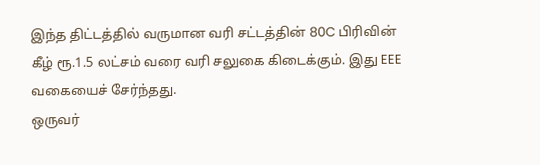இந்த திட்டத்தில் வருமான வரி சட்டத்தின் 80C பிரிவின் கீழ் ரூ.1.5 லட்சம் வரை வரி சலுகை கிடைக்கும். இது EEE வகையைச் சேர்ந்தது.
ஒருவர்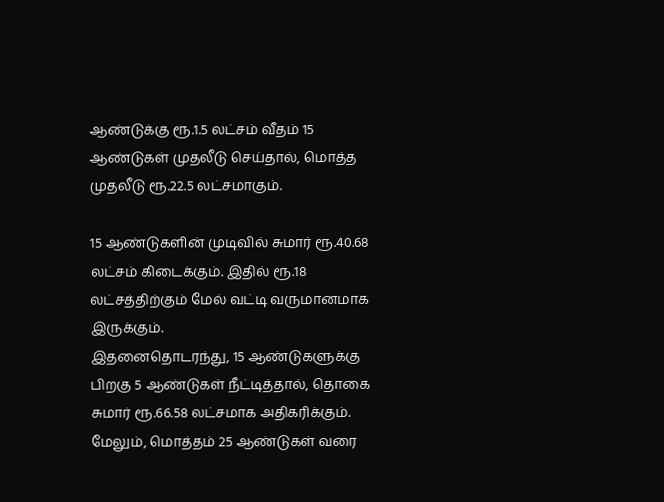ஆண்டுக்கு ரூ.1.5 லட்சம் வீதம் 15 ஆண்டுகள் முதலீடு செய்தால், மொத்த முதலீடு ரூ.22.5 லட்சமாகும்.

15 ஆண்டுகளின் முடிவில் சுமார் ரூ.40.68 லட்சம் கிடைக்கும். இதில் ரூ.18 லட்சத்திற்கும் மேல் வட்டி வருமானமாக இருக்கும்.
இதனைதொடரந்து, 15 ஆண்டுகளுக்கு பிறகு 5 ஆண்டுகள் நீட்டித்தால், தொகை சுமார் ரூ.66.58 லட்சமாக அதிகரிக்கும்.
மேலும், மொத்தம் 25 ஆண்டுகள் வரை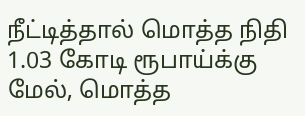நீட்டித்தால் மொத்த நிதி 1.03 கோடி ரூபாய்க்கு மேல், மொத்த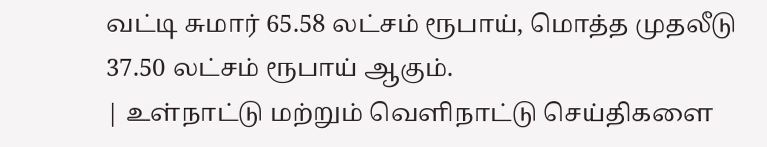வட்டி சுமார் 65.58 லட்சம் ரூபாய், மொத்த முதலீடு 37.50 லட்சம் ரூபாய் ஆகும்.
| உள்நாட்டு மற்றும் வெளிநாட்டு செய்திகளை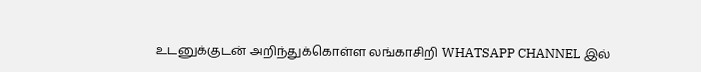உடனுக்குடன் அறிந்துக்கொள்ள லங்காசிறி WHATSAPP CHANNEL இல்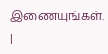இணையுங்கள். |